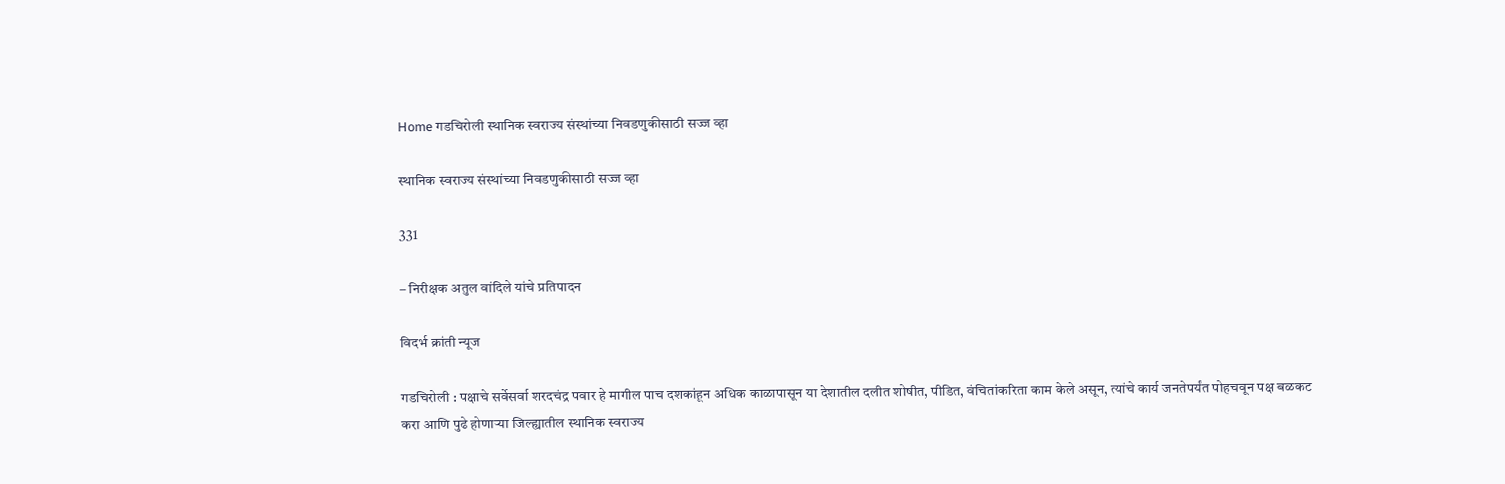Home गडचिरोली स्थानिक स्वराज्य संस्थांच्या निवडणुकीसाठी सज्ज व्हा

स्थानिक स्वराज्य संस्थांच्या निवडणुकीसाठी सज्ज व्हा

331

– निरीक्षक अतुल वांदिले यांचे प्रतिपादन

विदर्भ क्रांती न्यूज

गडचिरोली : पक्षाचे सर्वेसर्वा शरदचंद्र पवार हे मागील पाच दशकांहून अधिक काळापासून या देशातील दलीत शोषीत, पीडित, वंचितांकरिता काम केले असून, त्यांचे कार्य जनतेपर्यंत पोहचवून पक्ष बळकट करा आणि पुढे होणाऱ्या जिल्ह्यातील स्थानिक स्वराज्य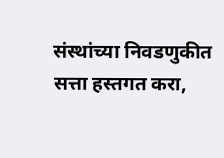संस्थांच्या निवडणुकीत सत्ता हस्तगत करा,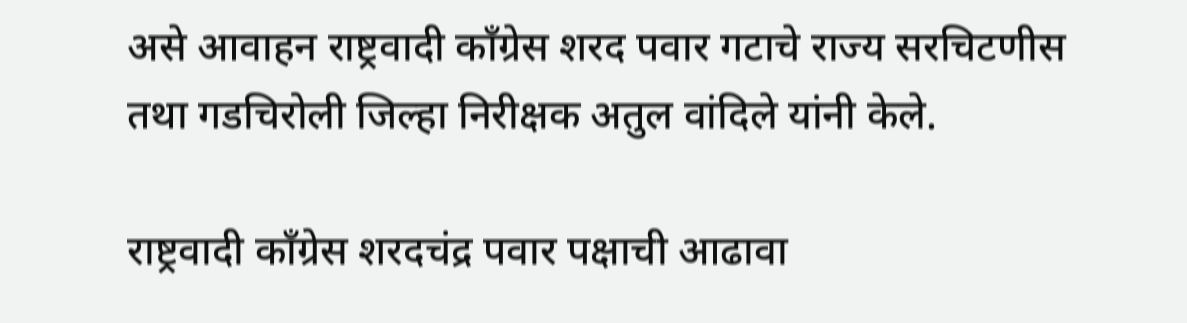असे आवाहन राष्ट्रवादी काँग्रेस शरद पवार गटाचे राज्य सरचिटणीस तथा गडचिरोली जिल्हा निरीक्षक अतुल वांदिले यांनी केले.

राष्ट्रवादी काँग्रेस शरदचंद्र पवार पक्षाची आढावा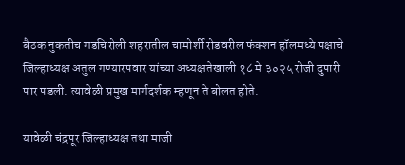बैठक नुकतीच गडचिरोली शहरातील चामोर्शी रोडवरील फंक्शन हॉलमध्ये पक्षाचे जिल्हाध्यक्ष अतुल गण्यारपवार यांच्या अध्यक्षतेखाली १८ मे ३०२५ रोजी दुपारी पार पडली. त्यावेळी प्रमुख मार्गदर्शक म्हणून ते बोलत होते.

यावेळी चंद्रपूर जिल्हाध्यक्ष तथा माजी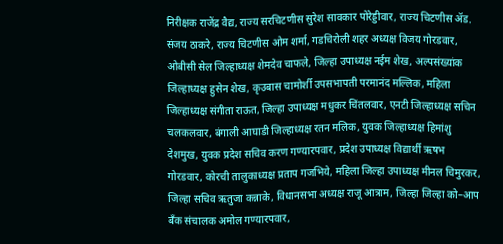निरीक्षक राजेंद्र वैद्य, राज्य सरचिटणीस सुरेश सावकार पोरेड्डीवार, राज्य चिटणीस ॲड. संजय ठाकरे, राज्य चिटणीस ओम शर्मा, गडचिरोली शहर अध्यक्ष विजय गोरडवार, ओबीसी सेल जिल्हाध्यक्ष शेमदेव चाफले, जिल्हा उपाध्यक्ष नईम शेख, अल्पसंख्यांक जिल्हाध्यक्ष हुसेन शेख, कृउबास चामोर्शी उपसभापती परमानंद मल्लिक, महिला जिल्हाध्यक्ष संगीता राऊत, जिल्हा उपाध्यक्ष मधुकर चिंतलवार, एनटी जिल्हाध्यक्ष सचिन चलकलवार, बंगाली आघाडी जिल्हाध्यक्ष रतन मलिक, युवक जिल्हाध्यक्ष हिमांशु देशमुख, युवक प्रदेश सचिव करण गण्यारपवार, प्रदेश उपाध्यक्ष विद्यार्थी ऋषभ गोरडवार, कोरची तालुकाध्यक्ष प्रताप गजभिये, महिला जिल्हा उपाध्यक्ष मीनल चिमुरकर, जिल्हा सचिव ऋतुजा कन्नाके, विधानसभा अध्यक्ष राजू आत्राम, जिल्हा जिल्हा को–आप बँक संचालक अमोल गण्यारपवार,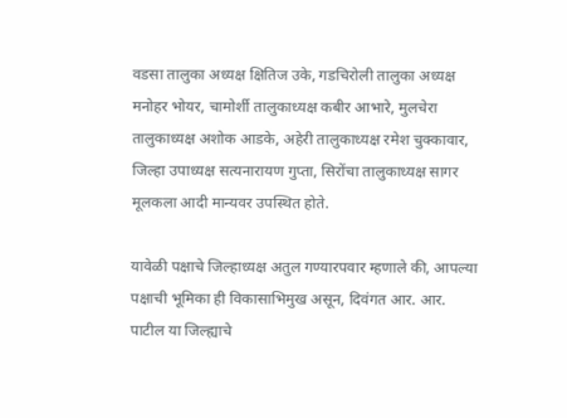वडसा तालुका अध्यक्ष क्षितिज उके, गडचिरोली तालुका अध्यक्ष मनोहर भोयर, चामोर्शी तालुकाध्यक्ष कबीर आभारे, मुलचेरा तालुकाध्यक्ष अशोक आडके, अहेरी तालुकाध्यक्ष रमेश चुक्कावार, जिल्हा उपाध्यक्ष सत्यनारायण गुप्ता, सिरोंचा तालुकाध्यक्ष सागर मूलकला आदी मान्यवर उपस्थित होते.

यावेळी पक्षाचे जिल्हाध्यक्ष अतुल गण्यारपवार म्हणाले की, आपल्या पक्षाची भूमिका ही विकासाभिमुख असून, दिवंगत आर. आर. पाटील या जिल्ह्याचे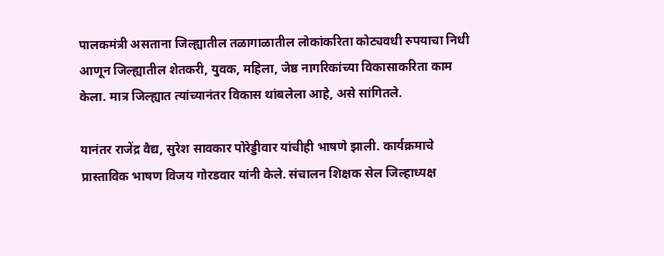पालकमंत्री असताना जिल्ह्यातील तळागाळातील लोकांकरिता कोट्यवधी रुपयाचा निधी आणून जिल्ह्यातील शेतकरी, युवक, महिला, जेष्ठ नागरिकांच्या विकासाकरिता काम केला. मात्र जिल्ह्यात त्यांच्यानंतर विकास थांबलेला आहे, असे सांगितले.

यानंतर राजेंद्र वैद्य, सुरेश सावकार पोरेड्डीवार यांचीही भाषणे झाली. कार्यक्रमाचे प्रास्ताविक भाषण विजय गोरडवार यांनी केले. संचालन शिक्षक सेल जिल्हाध्यक्ष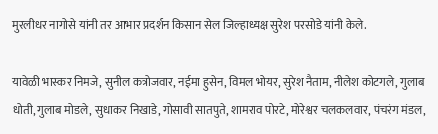मुरलीधर नागोसे यांनी तर आभार प्रदर्शन किसान सेल जिल्हाध्यक्ष सुरेश परसोडे यांनी केले.

यावेळी भास्कर निमजे, सुनील कत्रोजवार, नईमा हुसेन, विमल भोयर, सुरेश नैताम, नीलेश कोटगले, गुलाब धोती, गुलाब मोडले, सुधाकर निखाडे, गोसावी सातपुते, शामराव पोरटे, मोरेश्वर चलकलवार, पंचरंग मंडल,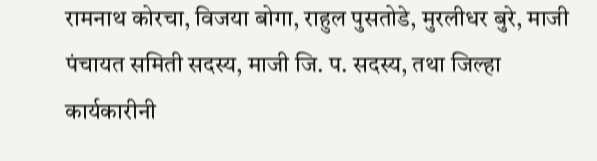रामनाथ कोरचा, विजया बोगा, राहुल पुसतोडे, मुरलीधर बुरे, माजी पंचायत समिती सदस्य, माजी जि. प. सदस्य, तथा जिल्हा कार्यकारीनी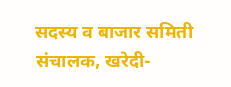सदस्य व बाजार समिती संचालक, खरेदी-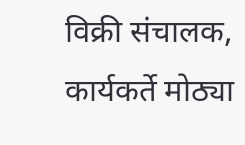विक्री संचालक, कार्यकर्ते मोठ्या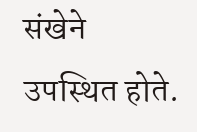संखेने उपस्थित होते.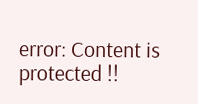error: Content is protected !!